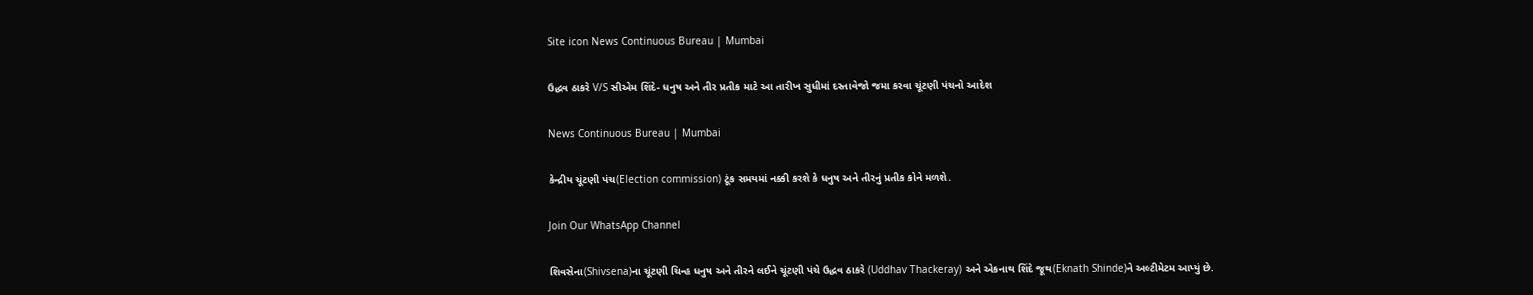Site icon News Continuous Bureau | Mumbai

ઉદ્ધવ ઠાકરે V/S સીએમ શિંદે- ધનુષ અને તીર પ્રતીક માટે આ તારીખ સુધીમાં દસ્તાવેજો જમા કરવા ચૂંટણી પંચનો આદેશ

News Continuous Bureau | Mumbai

કેન્દ્રીય ચૂંટણી પંચ(Election commission) ટૂંક સમયમાં નક્કી કરશે કે ધનુષ અને તીરનું પ્રતીક કોને મળશે.

Join Our WhatsApp Channel

શિવસેના(Shivsena)ના ચૂંટણી ચિન્હ ધનુષ અને તીરને લઈને ચૂંટણી પંચે ઉદ્ધવ ઠાકરે (Uddhav Thackeray) અને એકનાથ શિંદે જૂથ(Eknath Shinde)ને અલ્ટીમેટમ આપ્યું છે.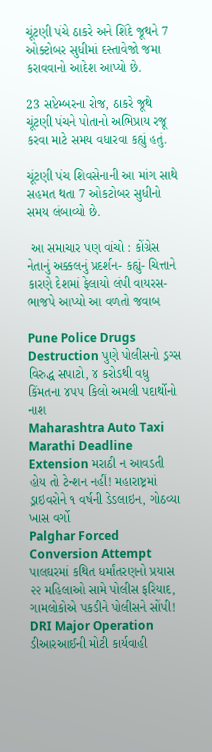ચૂંટણી પંચે ઠાકરે અને શિંદે જૂથને 7 ઓક્ટોબર સુધીમાં દસ્તાવેજો જમા કરાવવાનો આદેશ આપ્યો છે.

23 સપ્ટેમ્બરના રોજ, ઠાકરે જૂથે ચૂંટણી પંચને પોતાનો અભિપ્રાય રજૂ કરવા માટે સમય વધારવા કહ્યું હતું.

ચૂંટણી પંચ શિવસેનાની આ માંગ સાથે સહમત થતા 7 ઓકટોબર સુધીનો સમય લંબાવ્યો છે.

 આ સમાચાર પણ વાંચો : કોંગ્રેસ નેતાનું અક્કલનું પ્રદર્શન- કહ્યું- ચિત્તાને કારણે દેશમાં ફેલાયો લંપી વાયરસ- ભાજપે આપ્યો આ વળતો જવાબ

Pune Police Drugs Destruction પુણે પોલીસનો ડ્રગ્સ વિરુદ્ધ સપાટો, ૪ કરોડથી વધુ કિંમતના ૪૫૫ કિલો અમલી પદાર્થોનો નાશ
Maharashtra Auto Taxi Marathi Deadline Extension મરાઠી ન આવડતી હોય તો ટેન્શન નહીં! મહારાષ્ટ્રમાં ડ્રાઇવરોને ૧ વર્ષની ડેડલાઇન, ગોઠવ્યા ખાસ વર્ગો
Palghar Forced Conversion Attempt પાલઘરમાં કથિત ધર્માંતરણનો પ્રયાસ ૨૨ મહિલાઓ સામે પોલીસ ફરિયાદ, ગામલોકોએ પકડીને પોલીસને સોંપી!
DRI Major Operation ડીઆરઆઈની મોટી કાર્યવાહી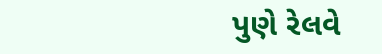પુણે રેલવે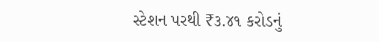સ્ટેશન પરથી ₹૩.૪૧ કરોડનું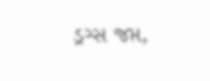ડ્રગ્સ જપ્ત,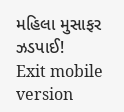મહિલા મુસાફર ઝડપાઈ!
Exit mobile version